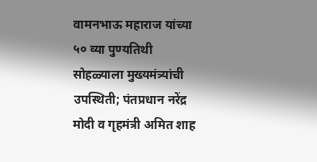वामनभाऊ महाराज यांच्या ५० व्या पुण्यतिथी सोहळ्याला मुख्यमंत्र्यांची उपस्थिती; पंतप्रधान नरेंद्र मोदी व गृहमंत्री अमित शाह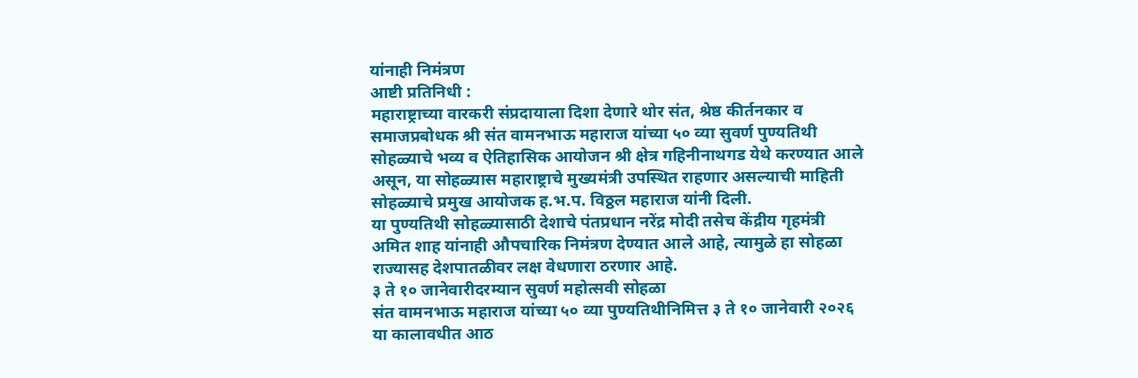यांनाही निमंत्रण
आष्टी प्रतिनिधी :
महाराष्ट्राच्या वारकरी संप्रदायाला दिशा देणारे थोर संत, श्रेष्ठ कीर्तनकार व समाजप्रबोधक श्री संत वामनभाऊ महाराज यांच्या ५० व्या सुवर्ण पुण्यतिथी सोहळ्याचे भव्य व ऐतिहासिक आयोजन श्री क्षेत्र गहिनीनाथगड येथे करण्यात आले असून, या सोहळ्यास महाराष्ट्राचे मुख्यमंत्री उपस्थित राहणार असल्याची माहिती सोहळ्याचे प्रमुख आयोजक ह.भ.प. विठ्ठल महाराज यांनी दिली.
या पुण्यतिथी सोहळ्यासाठी देशाचे पंतप्रधान नरेंद्र मोदी तसेच केंद्रीय गृहमंत्री अमित शाह यांनाही औपचारिक निमंत्रण देण्यात आले आहे, त्यामुळे हा सोहळा राज्यासह देशपातळीवर लक्ष वेधणारा ठरणार आहे.
३ ते १० जानेवारीदरम्यान सुवर्ण महोत्सवी सोहळा
संत वामनभाऊ महाराज यांच्या ५० व्या पुण्यतिथीनिमित्त ३ ते १० जानेवारी २०२६ या कालावधीत आठ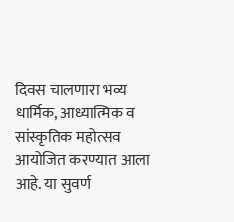दिवस चालणारा भव्य धार्मिक, आध्यात्मिक व सांस्कृतिक महोत्सव आयोजित करण्यात आला आहे. या सुवर्ण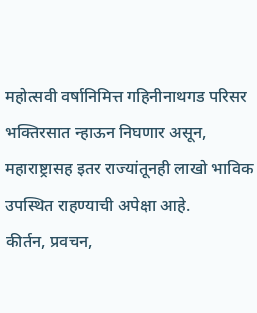महोत्सवी वर्षानिमित्त गहिनीनाथगड परिसर भक्तिरसात न्हाऊन निघणार असून, महाराष्ट्रासह इतर राज्यांतूनही लाखो भाविक उपस्थित राहण्याची अपेक्षा आहे.
कीर्तन, प्रवचन,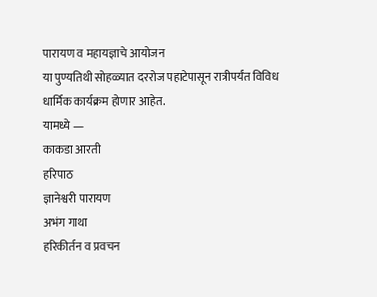पारायण व महायज्ञाचे आयोजन
या पुण्यतिथी सोहळ्यात दररोज पहाटेपासून रात्रीपर्यंत विविध धार्मिक कार्यक्रम होणार आहेत.
यामध्ये —
काकडा आरती
हरिपाठ
ज्ञानेश्वरी पारायण
अभंग गाथा
हरिकीर्तन व प्रवचन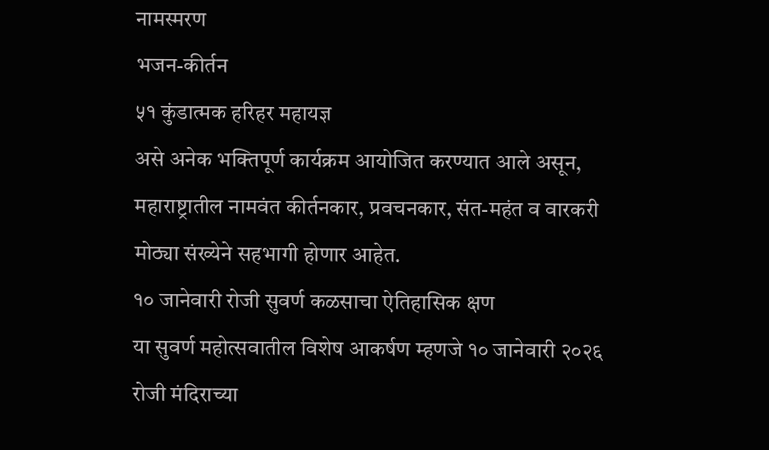नामस्मरण
भजन-कीर्तन
५१ कुंडात्मक हरिहर महायज्ञ
असे अनेक भक्तिपूर्ण कार्यक्रम आयोजित करण्यात आले असून, महाराष्ट्रातील नामवंत कीर्तनकार, प्रवचनकार, संत-महंत व वारकरी मोठ्या संख्येने सहभागी होणार आहेत.
१० जानेवारी रोजी सुवर्ण कळसाचा ऐतिहासिक क्षण
या सुवर्ण महोत्सवातील विशेष आकर्षण म्हणजे १० जानेवारी २०२६ रोजी मंदिराच्या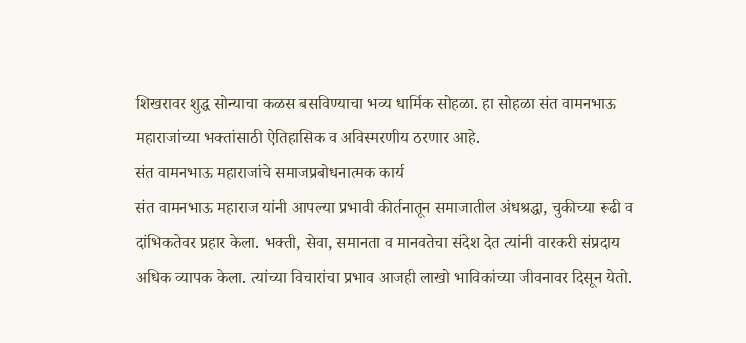शिखरावर शुद्ध सोन्याचा कळस बसविण्याचा भव्य धार्मिक सोहळा. हा सोहळा संत वामनभाऊ महाराजांच्या भक्तांसाठी ऐतिहासिक व अविस्मरणीय ठरणार आहे.
संत वामनभाऊ महाराजांचे समाजप्रबोधनात्मक कार्य
संत वामनभाऊ महाराज यांनी आपल्या प्रभावी कीर्तनातून समाजातील अंधश्रद्धा, चुकीच्या रूढी व दांभिकतेवर प्रहार केला. भक्ती, सेवा, समानता व मानवतेचा संदेश देत त्यांनी वारकरी संप्रदाय अधिक व्यापक केला. त्यांच्या विचारांचा प्रभाव आजही लाखो भाविकांच्या जीवनावर दिसून येतो.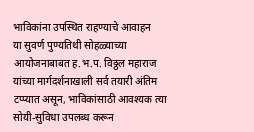भाविकांना उपस्थित राहण्याचे आवाहन
या सुवर्ण पुण्यतिथी सोहळ्याच्या आयोजनाबाबत ह.भ.प. विठ्ठल महाराज यांच्या मार्गदर्शनाखाली सर्व तयारी अंतिम टप्प्यात असून, भाविकांसाठी आवश्यक त्या सोयी-सुविधा उपलब्ध करून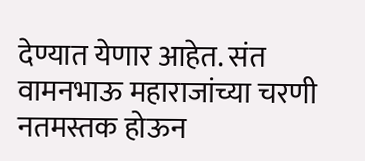देण्यात येणार आहेत. संत वामनभाऊ महाराजांच्या चरणी नतमस्तक होऊन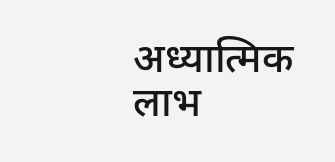अध्यात्मिक लाभ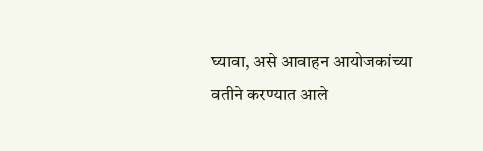घ्यावा, असे आवाहन आयोजकांच्या वतीने करण्यात आले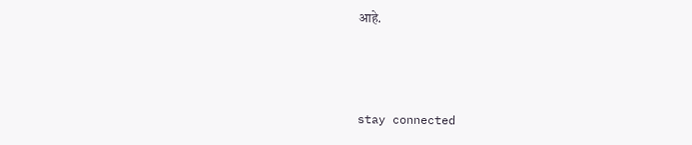आहे.



stay connected